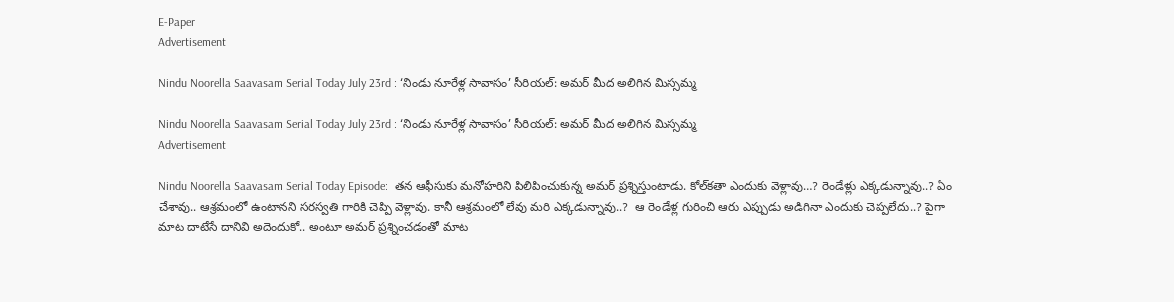E-Paper
Advertisement

Nindu Noorella Saavasam Serial Today July 23rd : ‘నిండు నూరేళ్ల సావాసం’ సీరియల్‌: అమర్‌ మీద అలిగిన మిస్సమ్మ

Nindu Noorella Saavasam Serial Today July 23rd : ‘నిండు నూరేళ్ల సావాసం’ సీరియల్‌: అమర్‌ మీద అలిగిన మిస్సమ్మ
Advertisement

Nindu Noorella Saavasam Serial Today Episode:  తన ఆఫీసుకు మనోహరిని పిలిపించుకున్న అమర్‌ ప్రశ్నిస్తుంటాడు. కోల్‌కతా ఎందుకు వెళ్లావు…? రెండేళ్లు ఎక్కడున్నావు..? ఏం చేశావు.. ఆశ్రమంలో ఉంటానని సరస్వతి గారికి చెప్పి వెళ్లావు. కానీ ఆశ్రమంలో లేవు మరి ఎక్కడున్నావు..?  ఆ రెండేళ్ల గురించి ఆరు ఎప్పుడు అడిగినా ఎందుకు చెప్పలేదు..? పైగా మాట దాటేసే దానివి అదెందుకో.. అంటూ అమర్‌ ప్రశ్నించడంతో మాట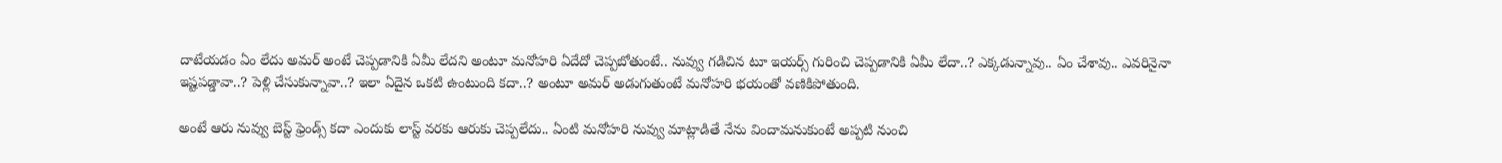దాటేయడం ఏం లేదు అమర్‌ అంటే చెప్పడానికి ఏమీ లేదని అంటూ మనోహరి ఏదేదో చెప్పబోతుంటే.. నువ్వు గడిచిన టూ ఇయర్స్‌ గురించి చెప్పడానికి ఏమీ లేదా..? ఎక్కడున్నావు.. ఏం చేశావు.. ఎవరినైనా ఇష్టపడ్డావా..? పెళ్లి చేసుకున్నావా..? ఇలా ఏదైన ఒకటి ఉంటుంది కదా..? అంటూ అమర్‌ అడుగుతుంటే మనోహరి భయంతో వణికిపోతుంది.

అంటే ఆరు నువ్వు బెస్ట్‌ ఫ్రెండ్స్‌ కదా ఎందుకు లాస్ట్‌ వరకు ఆరుకు చెప్పలేదు.. ఏంటి మనోహరి నువ్వు మాట్లాడితే నేను విందామనుకుంటే అప్పటి నుంచి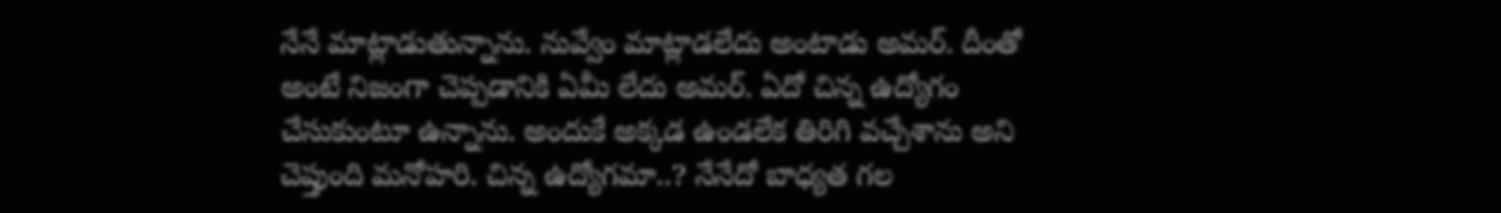నేనే మాట్లాడుతున్నాను. నువ్వేం మాట్లాడలేదు అంటాడు అమర్‌. దీంతో అంటే నిజంగా చెప్పడానికి ఏమీ లేదు అమర్‌. ఏదో చిన్న ఉద్యోగం చేసుకుంటూ ఉన్నాను. అందుకే అక్కడ ఉండలేక తిరిగి వచ్చేశాను అని చెప్తుంది మనోహరి. చిన్న ఉద్యోగమా..? నేనేదో బాధ్యత గల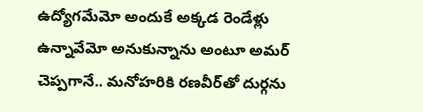ఉద్యోగమేమో అందుకే అక్కడ రెండేళ్లు ఉన్నావేమో అనుకున్నాను అంటూ అమర్‌ చెప్పగానే.. మనోహరికి రణవీర్‌తో దుర్గను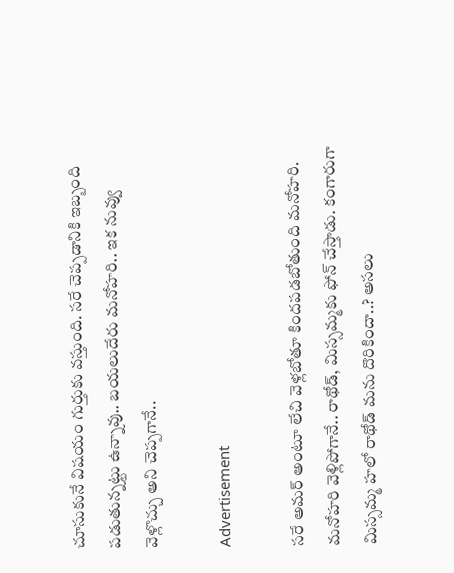చూసుకునే విషయం గుర్తుకు వస్తుంది. సరే చెప్పడానికి ఇబ్బంది పడుతున్నట్టు ఉన్నావు.. బయలుదేరు మనోహరి.. ఇక నువ్వు వెళ్లొచ్చు అని చెప్పగానే..

Advertisement

సరే అమర్‌ అంటూ లేచి వెళ్లబోతూ కిందపడబోతుంది మనోహరి. మనోహరి వెళ్లిపోగానే.. రాథోడ్‌, మిస్సమ్మకు ఫోన్‌ చేస్తాడు. కంగారుగా మిస్సమ్మ హలో రాథోడ్‌ మను దొరికిందా..? అసలు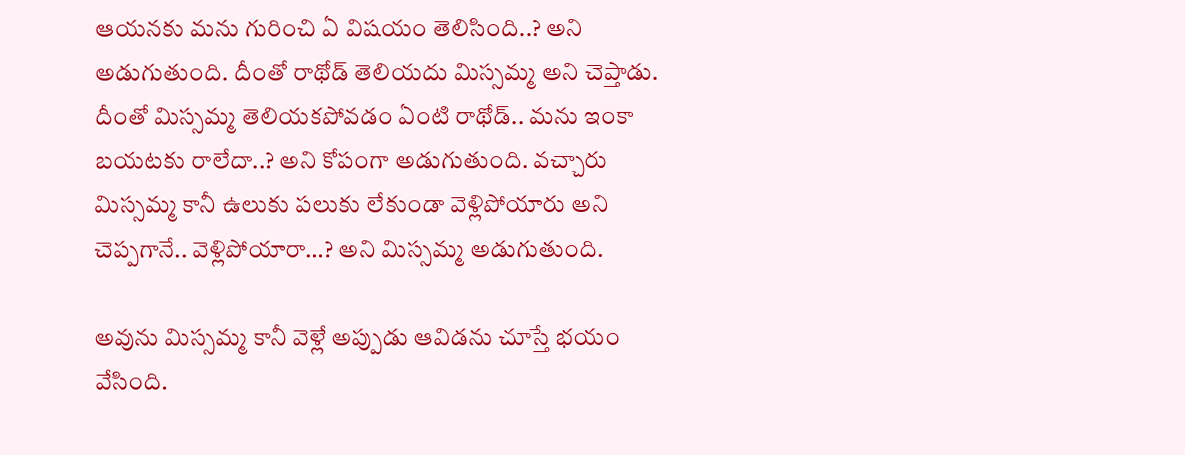ఆయనకు మను గురించి ఏ విషయం తెలిసింది..? అని అడుగుతుంది. దీంతో రాథోడ్‌ తెలియదు మిస్సమ్మ అని చెప్తాడు. దీంతో మిస్సమ్మ తెలియకపోవడం ఏంటి రాథోడ్‌.. మను ఇంకా బయటకు రాలేదా..? అని కోపంగా అడుగుతుంది. వచ్చారు మిస్సమ్మ కానీ ఉలుకు పలుకు లేకుండా వెళ్లిపోయారు అని చెప్పగానే.. వెళ్లిపోయారా…? అని మిస్సమ్మ అడుగుతుంది.

అవును మిస్సమ్మ కానీ వెళ్లే అప్పుడు ఆవిడను చూస్తే భయం వేసింది.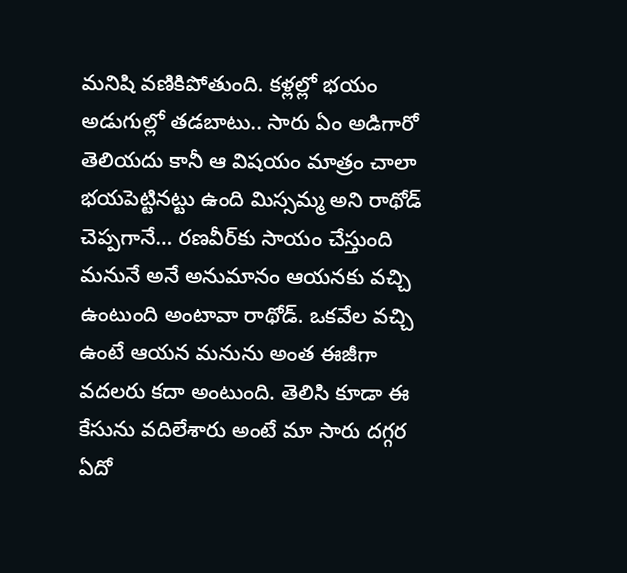మనిషి వణికిపోతుంది. కళ్లల్లో భయం అడుగుల్లో తడబాటు.. సారు ఏం అడిగారో తెలియదు కానీ ఆ విషయం మాత్రం చాలా భయపెట్టినట్టు ఉంది మిస్సమ్మ అని రాథోడ్‌ చెప్పగానే… రణవీర్‌కు సాయం చేస్తుంది మనునే అనే అనుమానం ఆయనకు వచ్చి ఉంటుంది అంటావా రాథోడ్‌. ఒకవేల వచ్చి ఉంటే ఆయన మనును అంత ఈజీగా వదలరు కదా అంటుంది. తెలిసి కూడా ఈ కేసును వదిలేశారు అంటే మా సారు దగ్గర ఏదో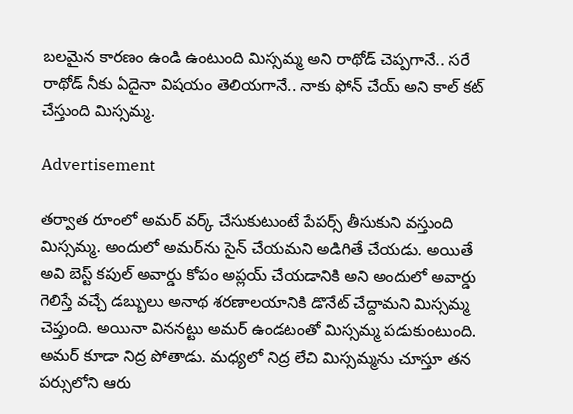బలమైన కారణం ఉండి ఉంటుంది మిస్సమ్మ అని రాథోడ్‌ చెప్పగానే.. సరే రాథోడ్‌ నీకు ఏదైనా విషయం తెలియగానే.. నాకు ఫోన్‌ చేయ్‌ అని కాల్‌ కట్‌ చేస్తుంది మిస్సమ్మ.

Advertisement

తర్వాత రూంలో అమర్‌ వర్క్‌ చేసుకుటుంటే పేపర్స్‌ తీసుకుని వస్తుంది మిస్సమ్మ. అందులో అమర్‌ను సైన్‌ చేయమని అడిగితే చేయడు. అయితే అవి బెస్ట్‌ కపుల్‌ అవార్డు కోపం అప్లయ్‌ చేయడానికి అని అందులో అవార్డు గెలిస్తే వచ్చే డబ్బులు అనాథ శరణాలయానికి డొనేట్‌ చేద్దామని మిస్సమ్మ చెప్తుంది. అయినా విననట్టు అమర్‌ ఉండటంతో మిస్సమ్మ పడుకుంటుంది. అమర్‌ కూడా నిద్ర పోతాడు. మధ్యలో నిద్ర లేచి మిస్సమ్మను చూస్తూ తన పర్సులోని ఆరు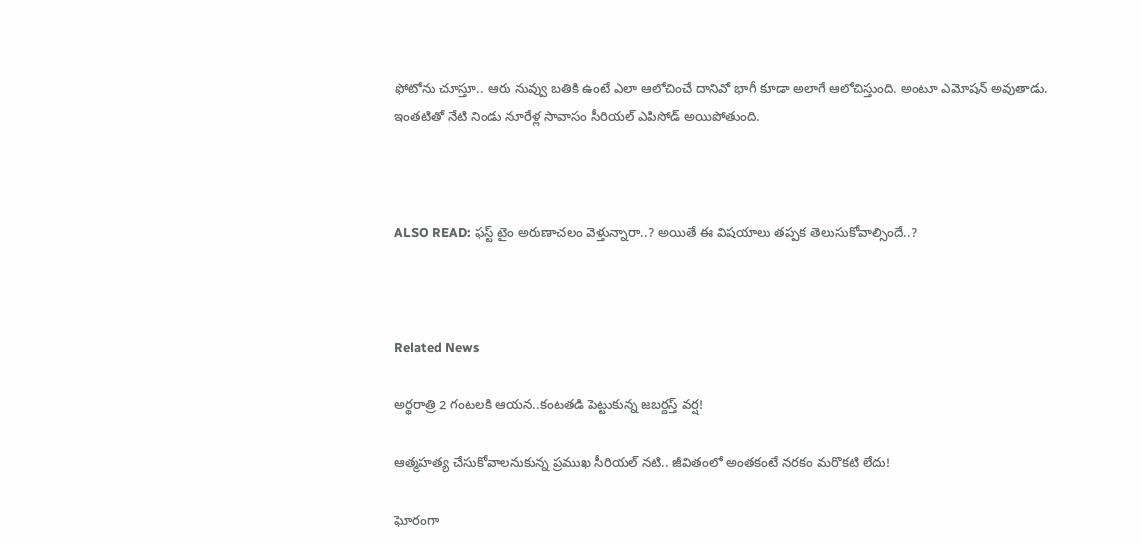ఫోటోను చూస్తూ.. ఆరు నువ్వు బతికి ఉంటే ఎలా ఆలోచించే దానివో భాగీ కూడా అలాగే ఆలోచిస్తుంది. అంటూ ఎమోషన్‌ అవుతాడు. ఇంతటితో నేటి నిండు నూరేళ్ల సావాసం సీరియల్ ఎపిసోడ్‌ అయిపోతుంది.



ALSO READ: ఫస్ట్‌ టైం అరుణాచలం వెళ్తున్నారా..? అయితే ఈ విషయాలు తప్పక తెలుసుకోవాల్సిందే..?



Related News

అర్థరాత్రి 2 గంటలకి ఆయన..కంటతడి పెట్టుకున్న జబర్దస్త్ వర్ష!

ఆత్మహత్య చేసుకోవాలనుకున్న ప్రముఖ సీరియల్ నటి.. జీవితంలో అంతకంటే నరకం మరొకటి లేదు!

ఘోరంగా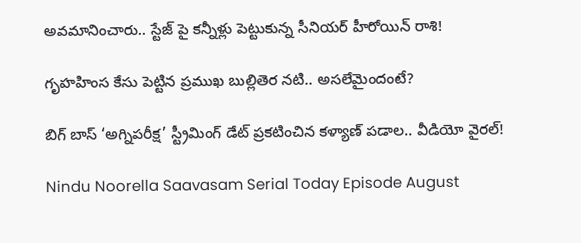అవమానించారు.. స్టేజ్ పై కన్నీళ్లు పెట్టుకున్న సీనియర్ హీరోయిన్ రాశి!

గృహహింస కేసు పెట్టిన ప్రముఖ బుల్లితెర నటి.. అసలేమైందంటే?

బిగ్ బాస్ ‘అగ్నిపరీక్ష’ స్ట్రీమింగ్ డేట్ ప్రకటించిన కళ్యాణ్ పడాల.. వీడియో వైరల్!

Nindu Noorella Saavasam Serial Today Episode August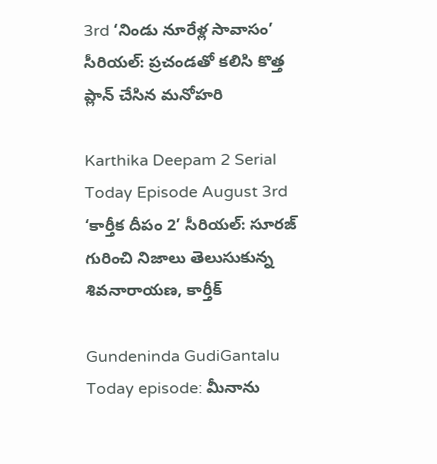3rd ‘నిండు నూరేళ్ల సావాసం’ సీరియల్‌: ప్రచండతో కలిసి కొత్త ప్లాన్‌ చేసిన మనోహరి

Karthika Deepam 2 Serial Today Episode August 3rd ‘కార్తీక దీపం 2’ సీరియల్‌: సూరజ్ గురించి నిజాలు తెలుసుకున్న శివనారాయణ, కార్తీక్

Gundeninda GudiGantalu Today episode: మీనాను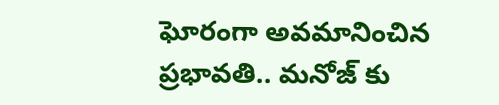ఘోరంగా అవమానించిన ప్రభావతి.. మనోజ్ కు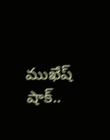ముఖేష్ షాక్..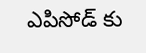ఎపిసోడ్ కు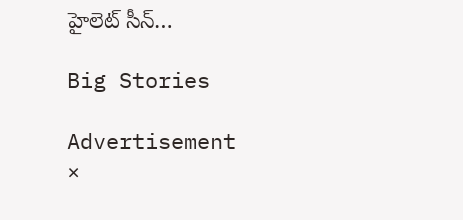హైలెట్ సీన్…

Big Stories

Advertisement
×